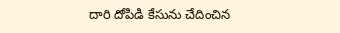దారి దోపిడి కేసును చేదించిన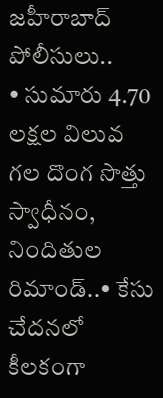జహీరాబాద్ పోలీసులు..
• సుమారు 4.70 లక్షల విలువ గల దొంగ సొత్తు స్వాధీనం, నిందితుల రిమాండ్..• కేసు చేదనలో కీలకంగా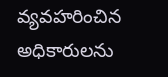వ్యవహరించిన అధికారులను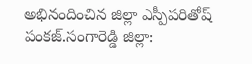అభినందించిన జిల్లా ఎస్పీపరితోష్ పంకజ్.సంగారెడ్డి జిల్లా: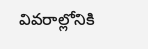వివరాల్లోనికి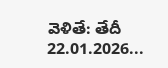వెళితే: తేదీ 22.01.2026...